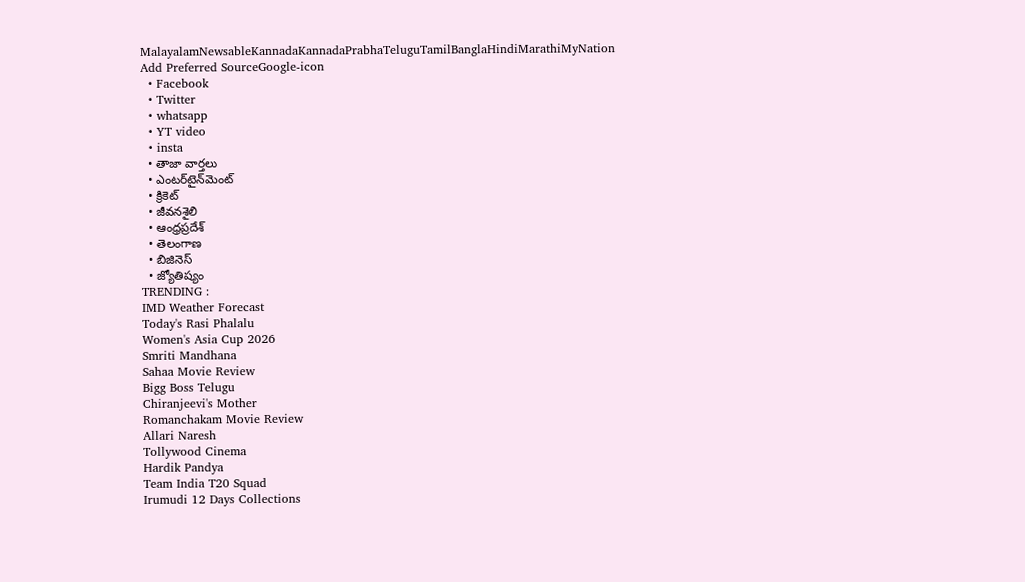MalayalamNewsableKannadaKannadaPrabhaTeluguTamilBanglaHindiMarathiMyNation
Add Preferred SourceGoogle-icon
  • Facebook
  • Twitter
  • whatsapp
  • YT video
  • insta
  • తాజా వార్తలు
  • ఎంటర్‌టైన్‌మెంట్
  • క్రికెట్
  • జీవనశైలి
  • ఆంధ్రప్రదేశ్
  • తెలంగాణ
  • బిజినెస్
  • జ్యోతిష్యం
TRENDING :
IMD Weather Forecast
Today's Rasi Phalalu
Women's Asia Cup 2026
Smriti Mandhana
Sahaa Movie Review
Bigg Boss Telugu
Chiranjeevi's Mother
Romanchakam Movie Review
Allari Naresh
Tollywood Cinema
Hardik Pandya
Team India T20 Squad
Irumudi 12 Days Collections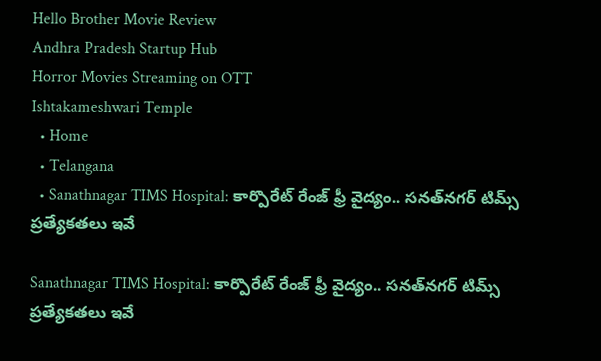Hello Brother Movie Review
Andhra Pradesh Startup Hub
Horror Movies Streaming on OTT
Ishtakameshwari Temple
  • Home
  • Telangana
  • Sanathnagar TIMS Hospital: కార్పొరేట్ రేంజ్ ఫ్రీ వైద్యం.. సనత్‌నగర్ టిమ్స్ ప్రత్యేకతలు ఇవే

Sanathnagar TIMS Hospital: కార్పొరేట్ రేంజ్ ఫ్రీ వైద్యం.. సనత్‌నగర్ టిమ్స్ ప్రత్యేకతలు ఇవే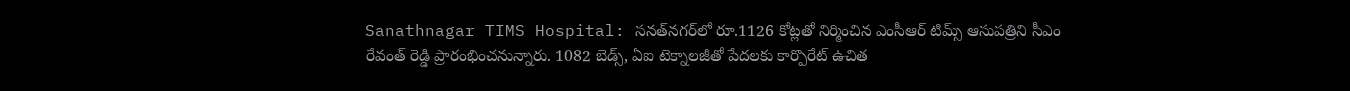Sanathnagar TIMS Hospital: సనత్‌నగర్‌లో రూ.1126 కోట్లతో నిర్మించిన ఎంసీఆర్ టిమ్స్ ఆసుపత్రిని సీఎం రేవంత్ రెడ్డి ప్రారంభించనున్నారు. 1082 బెడ్స్, ఏఐ టెక్నాలజీతో పేదలకు కార్పొరేట్ ఉచిత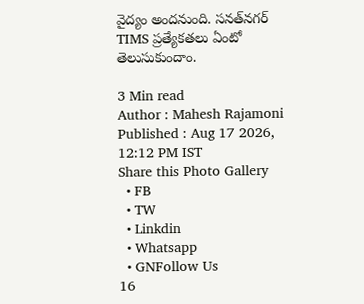వైద్యం అందనుంది. సనత్‌నగర్ TIMS ప్రత్యేకతలు ఏంటో తెలుసుకుందాం.

3 Min read
Author : Mahesh Rajamoni
Published : Aug 17 2026, 12:12 PM IST
Share this Photo Gallery
  • FB
  • TW
  • Linkdin
  • Whatsapp
  • GNFollow Us
16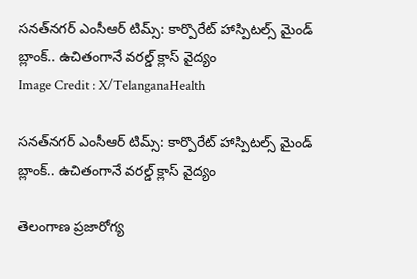సనత్‌నగర్ ఎంసీఆర్ టిమ్స్: కార్పొరేట్ హాస్పిటల్స్ మైండ్ బ్లాంక్.. ఉచితంగానే వరల్డ్ క్లాస్ వైద్యం
Image Credit : X/TelanganaHealth

సనత్‌నగర్ ఎంసీఆర్ టిమ్స్: కార్పొరేట్ హాస్పిటల్స్ మైండ్ బ్లాంక్.. ఉచితంగానే వరల్డ్ క్లాస్ వైద్యం

తెలంగాణ ప్రజారోగ్య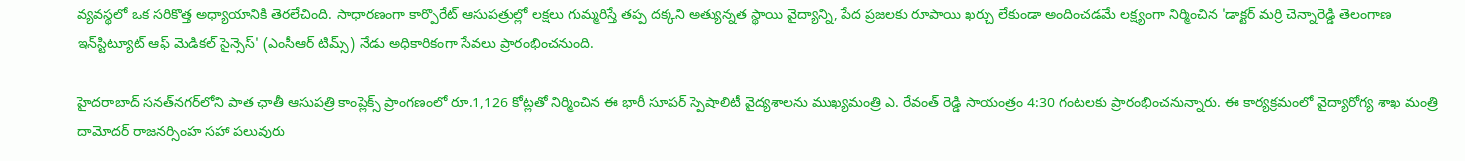వ్యవస్థలో ఒక సరికొత్త అధ్యాయానికి తెరలేచింది. సాధారణంగా కార్పొరేట్ ఆసుపత్రుల్లో లక్షలు గుమ్మరిస్తే తప్ప దక్కని అత్యున్నత స్థాయి వైద్యాన్ని, పేద ప్రజలకు రూపాయి ఖర్చు లేకుండా అందించడమే లక్ష్యంగా నిర్మించిన 'డాక్టర్ మర్రి చెన్నారెడ్డి తెలంగాణ ఇన్‌స్టిట్యూట్ ఆఫ్ మెడికల్ సైన్సెస్' (ఎంసీఆర్ టిమ్స్) నేడు అధికారికంగా సేవలు ప్రారంభించనుంది.

హైదరాబాద్ సనత్‌నగర్‌లోని పాత ఛాతీ ఆసుపత్రి కాంప్లెక్స్ ప్రాంగణంలో రూ.1,126 కోట్లతో నిర్మించిన ఈ భారీ సూపర్ స్పెషాలిటీ వైద్యశాలను ముఖ్యమంత్రి ఎ. రేవంత్ రెడ్డి సాయంత్రం 4:30 గంటలకు ప్రారంభించనున్నారు. ఈ కార్యక్రమంలో వైద్యారోగ్య శాఖ మంత్రి దామోదర్ రాజనర్సింహ సహా పలువురు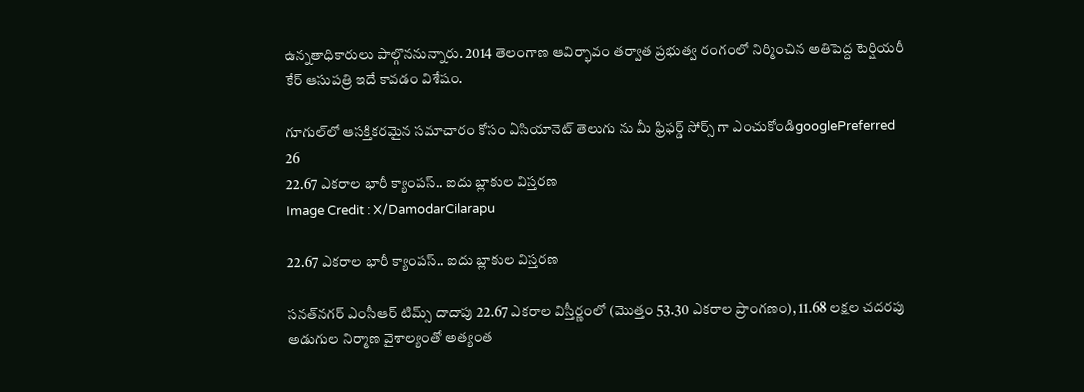ఉన్నతాధికారులు పాల్గొననున్నారు. 2014 తెలంగాణ ఆవిర్భావం తర్వాత ప్రభుత్వ రంగంలో నిర్మించిన అతిపెద్ద టెర్షియరీ కేర్ ఆసుపత్రి ఇదే కావడం విశేషం.

గూగుల్‌లో ఆసక్తికరమైన సమాచారం కోసం ఏసియానెట్ తెలుగు ను మీ ఫ్రిఫర్డ్ సోర్స్ గా ఎంచుకోండిgooglePreferred
26
22.67 ఎకరాల భారీ క్యాంపస్.. ఐదు బ్లాకుల విస్తరణ
Image Credit : X/DamodarCilarapu

22.67 ఎకరాల భారీ క్యాంపస్.. ఐదు బ్లాకుల విస్తరణ

సనత్‌నగర్ ఎంసీఆర్ టిమ్స్ దాదాపు 22.67 ఎకరాల విస్తీర్ణంలో (మొత్తం 53.30 ఎకరాల ప్రాంగణం), 11.68 లక్షల చదరపు అడుగుల నిర్మాణ వైశాల్యంతో అత్యంత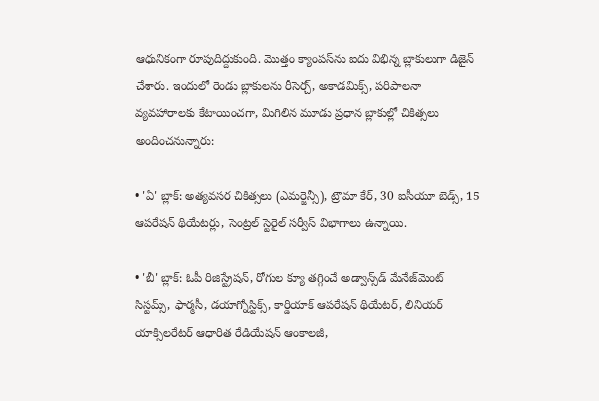ఆధునికంగా రూపుదిద్దుకుంది. మొత్తం క్యాంపస్‌ను ఐదు విభిన్న బ్లాకులుగా డిజైన్ చేశారు. ఇందులో రెండు బ్లాకులను రీసెర్చ్, అకాడమిక్స్, పరిపాలనా వ్యవహారాలకు కేటాయించగా, మిగిలిన మూడు ప్రధాన బ్లాకుల్లో చికిత్సలు అందించనున్నారు:

• 'ఏ' బ్లాక్: అత్యవసర చికిత్సలు (ఎమర్జెన్సీ), ట్రౌమా కేర్, 30 ఐసీయూ బెడ్స్, 15 ఆపరేషన్ థియేటర్లు, సెంట్రల్ స్టెరైల్ సర్వీస్ విభాగాలు ఉన్నాయి.

• 'బీ' బ్లాక్: ఓపీ రిజిస్ట్రేషన్, రోగుల క్యూ తగ్గించే అడ్వాన్స్‌డ్ మేనేజ్‌మెంట్ సిస్టమ్స్, ఫార్మసీ, డయాగ్నోస్టిక్స్, కార్డియాక్ ఆపరేషన్ థియేటర్, లినియర్ యాక్సిలరేటర్ ఆధారిత రేడియేషన్ ఆంకాలజీ,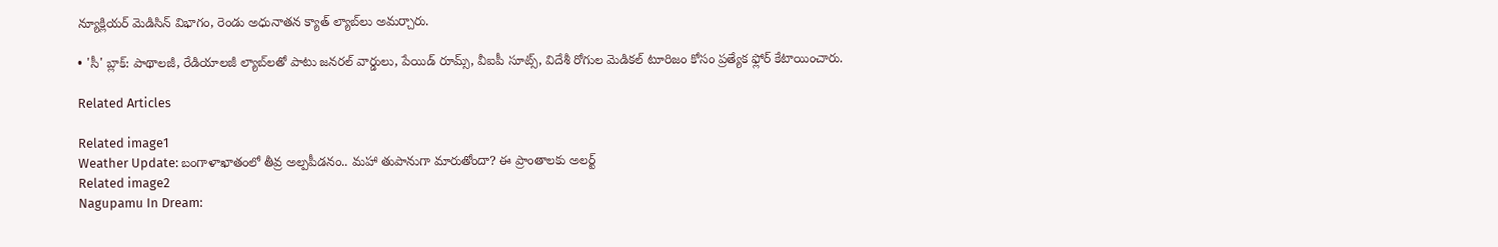న్యూక్లియర్ మెడిసిన్ విభాగం, రెండు అధునాతన క్యాత్ ల్యాబ్‌లు అమర్చారు.

• 'సీ' బ్లాక్: పాథాలజీ, రేడియాలజీ ల్యాబ్‌లతో పాటు జనరల్ వార్డులు, పేయిడ్ రూమ్స్, వీఐపీ సూట్స్, విదేశీ రోగుల మెడికల్ టూరిజం కోసం ప్రత్యేక ఫ్లోర్ కేటాయించారు.

Related Articles

Related image1
Weather Update: బంగాళాఖాతంలో తీవ్ర అల్పపీడనం.. మహా తుపానుగా మారుతోందా? ఈ ప్రాంతాలకు అలర్ట్
Related image2
Nagupamu In Dream: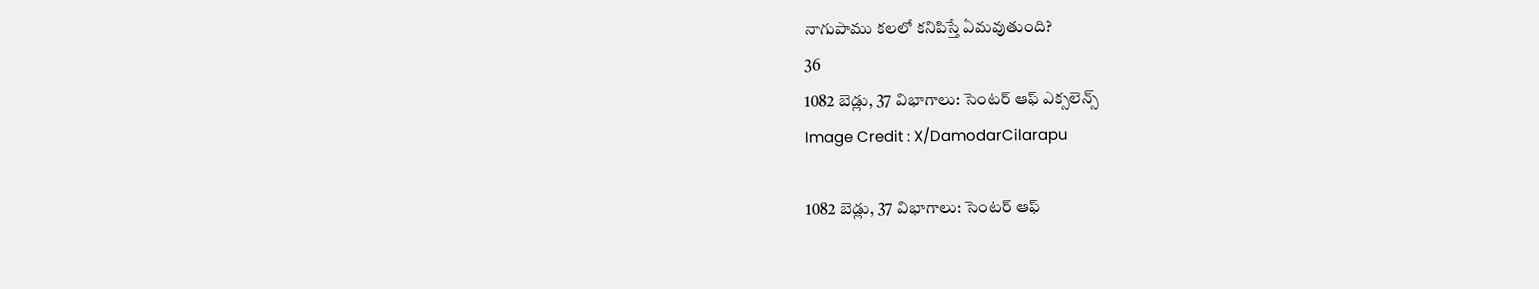నాగుపాము కలలో కనిపిస్తే ఏమవుతుంది?
36
1082 బెడ్లు, 37 విభాగాలు: సెంటర్ ఆఫ్ ఎక్సలెన్స్
Image Credit : X/DamodarCilarapu

1082 బెడ్లు, 37 విభాగాలు: సెంటర్ ఆఫ్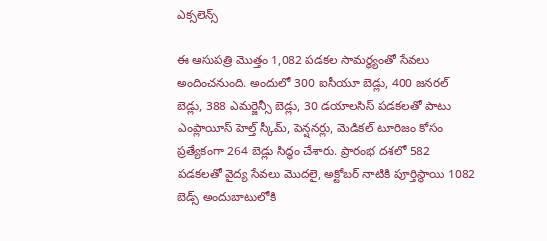ఎక్సలెన్స్

ఈ ఆసుపత్రి మొత్తం 1,082 పడకల సామర్థ్యంతో సేవలు అందించనుంది. అందులో 300 ఐసీయూ బెడ్లు, 400 జనరల్ బెడ్లు, 388 ఎమర్జెన్సీ బెడ్లు, 30 డయాలసిస్ పడకలతో పాటు ఎంప్లాయీస్ హెల్త్ స్కీమ్, పెన్షనర్లు, మెడికల్ టూరిజం కోసం ప్రత్యేకంగా 264 బెడ్లు సిద్ధం చేశారు. ప్రారంభ దశలో 582 పడకలతో వైద్య సేవలు మొదలై, అక్టోబర్ నాటికి పూర్తిస్థాయి 1082 బెడ్స్ అందుబాటులోకి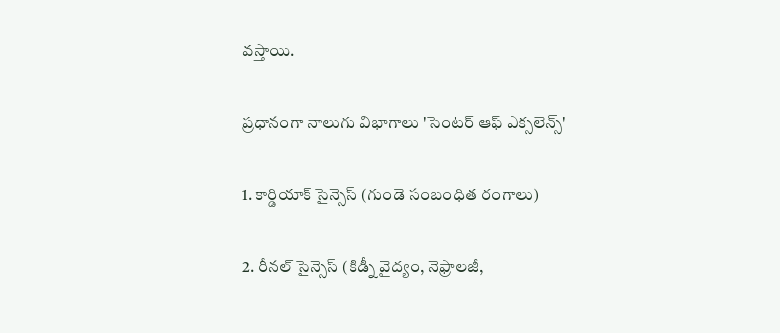వస్తాయి.

ప్రధానంగా నాలుగు విభాగాలు 'సెంటర్ ఆఫ్ ఎక్సలెన్స్'

1. కార్డియాక్ సైన్సెస్ (గుండె సంబంధిత రంగాలు)

2. రీనల్ సైన్సెస్ (కిడ్నీ వైద్యం, నెఫ్రాలజీ,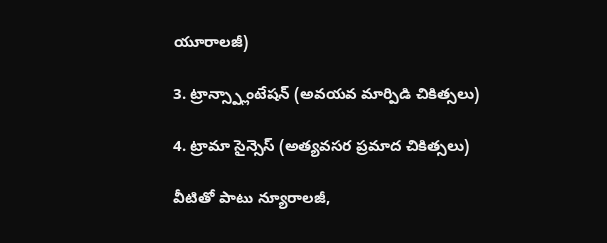యూరాలజీ)

3. ట్రాన్స్ప్లాంటేషన్ (అవయవ మార్పిడి చికిత్సలు)

4. ట్రామా సైన్సెస్ (అత్యవసర ప్రమాద చికిత్సలు)

వీటితో పాటు న్యూరాలజీ,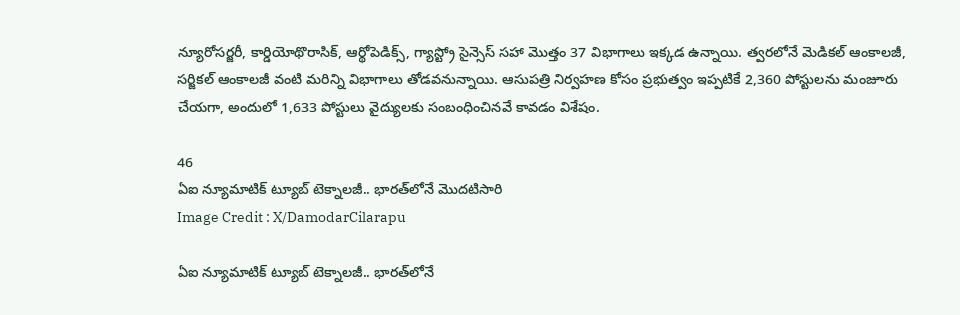న్యూరోసర్జరీ, కార్డియోథొరాసిక్, ఆర్థోపెడిక్స్, గ్యాస్ట్రో సైన్సెస్ సహా మొత్తం 37 విభాగాలు ఇక్కడ ఉన్నాయి. త్వరలోనే మెడికల్ ఆంకాలజీ, సర్జికల్ ఆంకాలజీ వంటి మరిన్ని విభాగాలు తోడవనున్నాయి. ఆసుపత్రి నిర్వహణ కోసం ప్రభుత్వం ఇప్పటికే 2,360 పోస్టులను మంజూరు చేయగా, అందులో 1,633 పోస్టులు వైద్యులకు సంబంధించినవే కావడం విశేషం.

46
ఏఐ న్యూమాటిక్ ట్యూబ్ టెక్నాలజీ.. భారత్‌లోనే మొదటిసారి
Image Credit : X/DamodarCilarapu

ఏఐ న్యూమాటిక్ ట్యూబ్ టెక్నాలజీ.. భారత్‌లోనే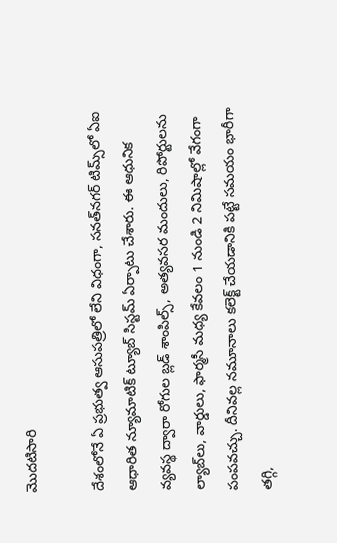మొదటిసారి

దేశంలోనే ఏ ప్రభుత్వ ఆసుపత్రిలో లేని విధంగా, సనత్‌నగర్ టిమ్స్‌లో ఏఐ ఆధారిత న్యూమాటిక్ ట్యూబ్ సిస్టమ్ ఏర్పాటు చేశారు. ఈ ఆధునిక వ్యవస్థ ద్వారా రోగుల బ్లడ్ శాంపిల్స్, అత్యవసర మందులు, రిపోర్టులను ల్యాబ్‌లు, వార్డులు, ఫార్మసీ మధ్య కేవలం 1 నుండి 2 నిమిషాల్లో వేగంగా పంపవచ్చు. దీనివల్ల నమూనాలు కలెక్ట్ చేయడానికి పట్టే సమయం భారీగా తగ్గి,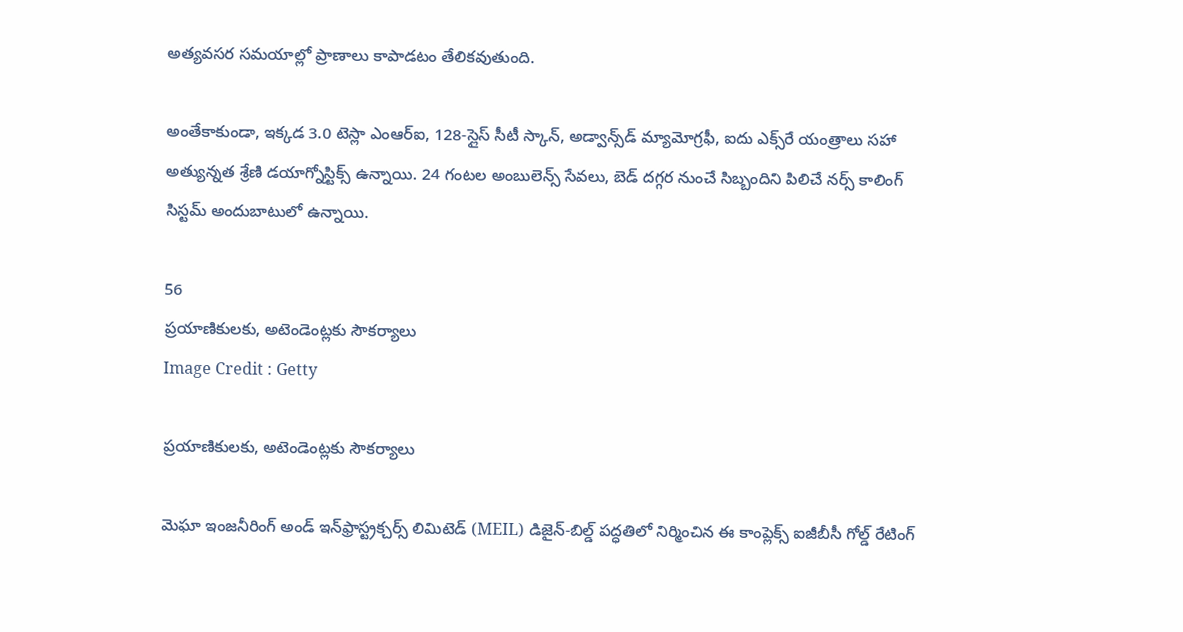అత్యవసర సమయాల్లో ప్రాణాలు కాపాడటం తేలికవుతుంది.

అంతేకాకుండా, ఇక్కడ 3.0 టెస్లా ఎంఆర్‌ఐ, 128-స్లైస్ సీటీ స్కాన్, అడ్వాన్స్‌డ్ మ్యామోగ్రఫీ, ఐదు ఎక్స్‌రే యంత్రాలు సహా అత్యున్నత శ్రేణి డయాగ్నోస్టిక్స్ ఉన్నాయి. 24 గంటల అంబులెన్స్ సేవలు, బెడ్ దగ్గర నుంచే సిబ్బందిని పిలిచే నర్స్ కాలింగ్ సిస్టమ్ అందుబాటులో ఉన్నాయి.

56
ప్రయాణికులకు, అటెండెంట్లకు సౌకర్యాలు
Image Credit : Getty

ప్రయాణికులకు, అటెండెంట్లకు సౌకర్యాలు

మెఘా ఇంజనీరింగ్ అండ్ ఇన్‌ఫ్రాస్ట్రక్చర్స్ లిమిటెడ్ (MEIL) డిజైన్-బిల్డ్ పద్ధతిలో నిర్మించిన ఈ కాంప్లెక్స్ ఐజీబీసీ గోల్డ్ రేటింగ్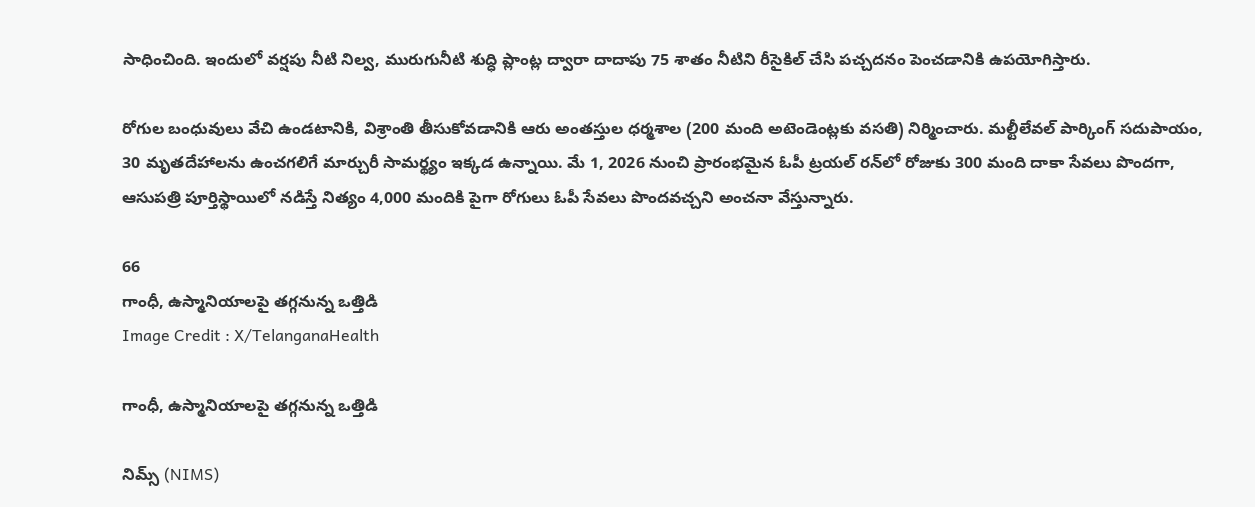సాధించింది. ఇందులో వర్షపు నీటి నిల్వ, మురుగునీటి శుద్ధి ప్లాంట్ల ద్వారా దాదాపు 75 శాతం నీటిని రీసైకిల్ చేసి పచ్చదనం పెంచడానికి ఉపయోగిస్తారు.

రోగుల బంధువులు వేచి ఉండటానికి, విశ్రాంతి తీసుకోవడానికి ఆరు అంతస్తుల ధర్మశాల (200 మంది అటెండెంట్లకు వసతి) నిర్మించారు. మల్టీలేవల్ పార్కింగ్ సదుపాయం, 30 మృతదేహాలను ఉంచగలిగే మార్చురీ సామర్థ్యం ఇక్కడ ఉన్నాయి. మే 1, 2026 నుంచి ప్రారంభమైన ఓపీ ట్రయల్ రన్‌లో రోజుకు 300 మంది దాకా సేవలు పొందగా, ఆసుపత్రి పూర్తిస్థాయిలో నడిస్తే నిత్యం 4,000 మందికి పైగా రోగులు ఓపీ సేవలు పొందవచ్చని అంచనా వేస్తున్నారు.

66
గాంధీ, ఉస్మానియాలపై తగ్గనున్న ఒత్తిడి
Image Credit : X/TelanganaHealth

గాంధీ, ఉస్మానియాలపై తగ్గనున్న ఒత్తిడి

నిమ్స్ (NIMS)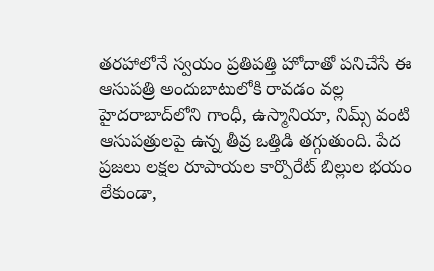తరహాలోనే స్వయం ప్రతిపత్తి హోదాతో పనిచేసే ఈ ఆసుపత్రి అందుబాటులోకి రావడం వల్ల హైదరాబాద్‌లోని గాంధీ, ఉస్మానియా, నిమ్స్ వంటి ఆసుపత్రులపై ఉన్న తీవ్ర ఒత్తిడి తగ్గుతుంది. పేద ప్రజలు లక్షల రూపాయల కార్పొరేట్ బిల్లుల భయం లేకుండా,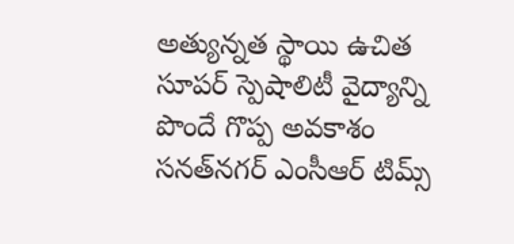అత్యున్నత స్థాయి ఉచిత సూపర్ స్పెషాలిటీ వైద్యాన్ని పొందే గొప్ప అవకాశం సనత్‌నగర్ ఎంసీఆర్ టిమ్స్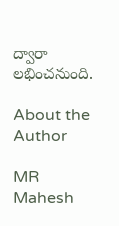ద్వారా లభించనుంది.

About the Author

MR
Mahesh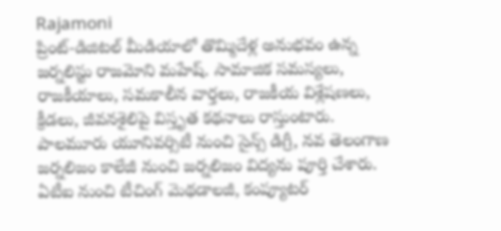Rajamoni
ప్రింట్-డిజిటల్ మీడియాలో తొమ్మిదేళ్ల అనుభవం ఉన్న జ‌ర్న‌లిస్టు రాజమోని మహేష్. సామాజిక సమస్యలు, రాజకీయాలు, సమకాలీన వార్తలు, రాజకీయ విశ్లేషణలు, క్రీడలు, జీవనశైలిపై విస్తృత క‌థ‌నాలు రాస్తుంటారు. పాలమూరు యూనివర్సిటీ నుంచి సైన్స్ డిగ్రీ, నవ తెలంగాణ జర్నలిజం కాలేజీ నుంచి జర్నలిజం విద్యను పూర్తి చేశారు. ఏటీఐ నుంచి టీచింగ్ మెథడాలజీ, కంప్యూటర్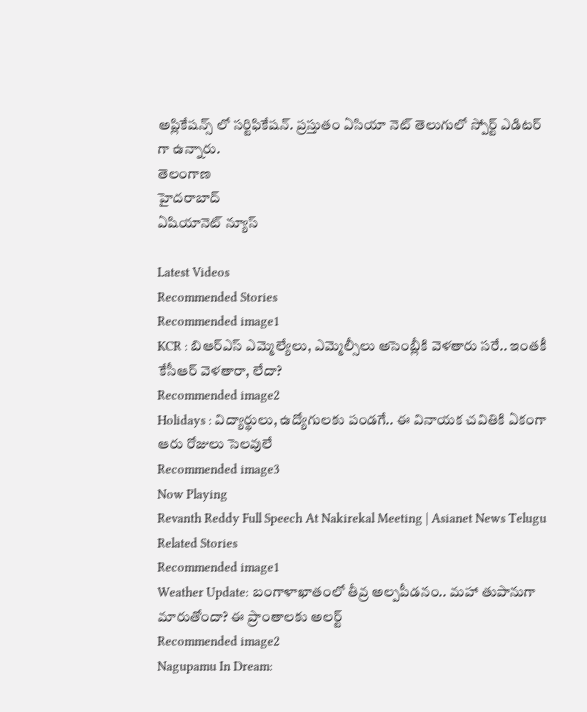అప్లికేషన్స్ లో సర్టిఫికేషన్. ప్రస్తుతం ఏసియా నెట్ తెలుగులో స్పోర్ట్ ఎడిటర్ గా ఉన్నారు.
తెలంగాణ
హైదరాబాద్
ఏషియానెట్ న్యూస్

Latest Videos
Recommended Stories
Recommended image1
KCR : బిఆర్ఎస్ ఎమ్మెల్యేలు, ఎమ్మెల్సీలు అసెంబ్లీకి వెళతారు సరే.. ఇంతకీ కేసీఆర్ వెళతారా, లేదా?
Recommended image2
Holidays : విద్యార్థులు, ఉద్యోగులకు పండగే.. ఈ వినాయక చవితికి ఏకంగా ఆరు రోజులు సెలవులే
Recommended image3
Now Playing
Revanth Reddy Full Speech At Nakirekal Meeting | Asianet News Telugu
Related Stories
Recommended image1
Weather Update: బంగాళాఖాతంలో తీవ్ర అల్పపీడనం.. మహా తుపానుగా మారుతోందా? ఈ ప్రాంతాలకు అలర్ట్
Recommended image2
Nagupamu In Dream: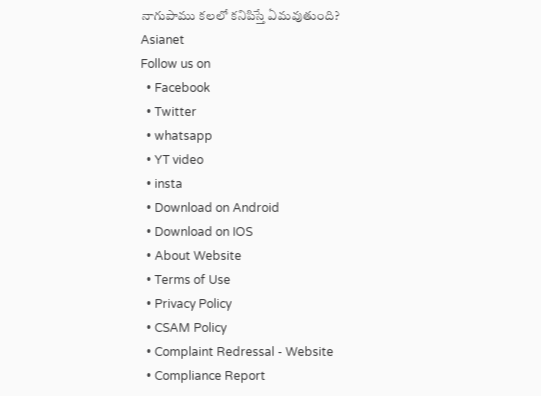నాగుపాము కలలో కనిపిస్తే ఏమవుతుంది?
Asianet
Follow us on
  • Facebook
  • Twitter
  • whatsapp
  • YT video
  • insta
  • Download on Android
  • Download on IOS
  • About Website
  • Terms of Use
  • Privacy Policy
  • CSAM Policy
  • Complaint Redressal - Website
  • Compliance Report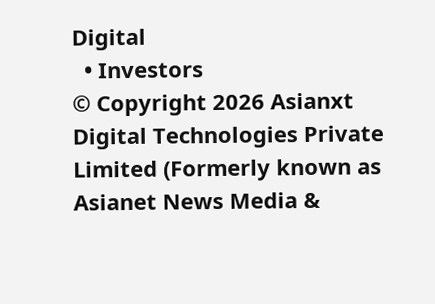Digital
  • Investors
© Copyright 2026 Asianxt Digital Technologies Private Limited (Formerly known as Asianet News Media &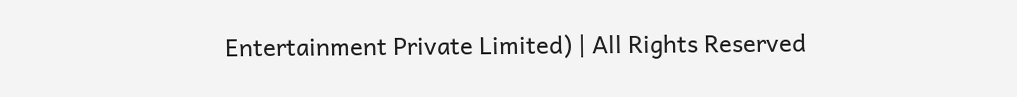Entertainment Private Limited) | All Rights Reserved